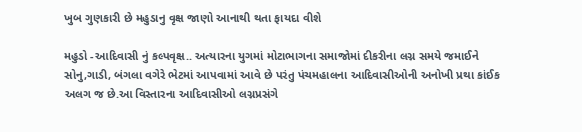ખુબ ગુણકારી છે મહુડાનુ વૃક્ષ જાણો આનાથી થતા ફાયદા વીશે

મહુડો -આદિવાસી નું કલ્પવૃક્ષ.. અત્યારના યુગમાં મોટાભાગના સમાજોમાં દીકરીના લગ્ન સમયે જમાઈને સોનુ,ગાડી, બંગલા વગેરે ભેટમાં આપવામાં આવે છે પરંતુ પંચમહાલના આદિવાસીઓની અનોખી પ્રથા કાંઈક અલગ જ છે.આ વિસ્તારના આદિવાસીઓ લગ્નપ્રસંગે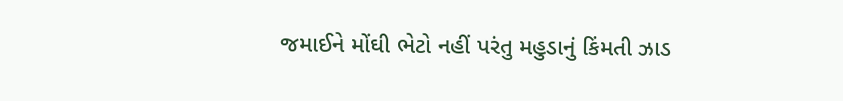જમાઈને મોંઘી ભેટો નહીં પરંતુ મહુડાનું કિંમતી ઝાડ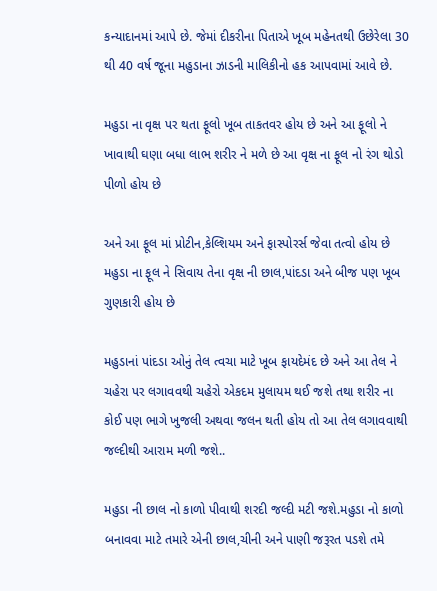કન્યાદાનમાં આપે છે. જેમાં દીકરીના પિતાએ ખૂબ મહેનતથી ઉછેરેલા 30 થી 40 વર્ષ જૂના મહુડાના ઝાડની માલિકીનો હક આપવામાં આવે છે.

મહુડા ના વૃક્ષ પર થતા ફૂલો ખૂબ તાકતવર હોય છે અને આ ફૂલો ને ખાવાથી ઘણા બધા લાભ શરીર ને મળે છે આ વૃક્ષ ના ફૂલ નો રંગ થોડો પીળો હોય છે

અને આ ફૂલ માં પ્રોટીન,કેલ્શિયમ અને ફાસ્પોરર્સ જેવા તત્વો હોય છે મહુડા ના ફૂલ ને સિવાય તેના વૃક્ષ ની છાલ,પાંદડા અને બીજ પણ ખૂબ ગુણકારી હોય છે

મહુડાનાં પાંદડા ઓનું તેલ ત્વચા માટે ખૂબ ફાયદેમંદ છે અને આ તેલ ને ચહેરા પર લગાવવથી ચહેરો એકદમ મુલાયમ થઈ જશે તથા શરીર ના કોઈ પણ ભાગે ખુજલી અથવા જલન થતી હોય તો આ તેલ લગાવવાથી જલ્દીથી આરામ મળી જશે..

મહુડા ની છાલ નો કાળો પીવાથી શરદી જલ્દી મટી જશે.મહુડા નો કાળો બનાવવા માટે તમારે એની છાલ,ચીની અને પાણી જરૂરત પડશે તમે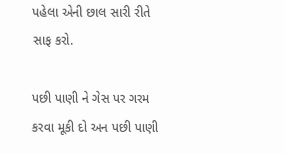પહેલા એની છાલ સારી રીતે સાફ કરો.

પછી પાણી ને ગેસ પર ગરમ કરવા મૂકી દો અન પછી પાણી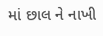માં છાલ ને નાખી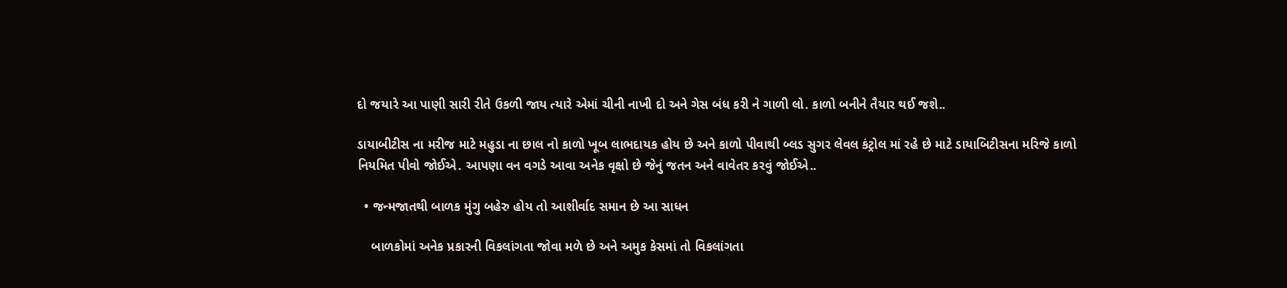દો જયારે આ પાણી સારી રીતે ઉકળી જાય ત્યારે એમાં ચીની નાખી દો અને ગેસ બંધ કરી ને ગાળી લો. કાળો બનીને તૈયાર થઈ જશે..

ડાયાબીટીસ ના મરીજ માટે મહુડા ના છાલ નો કાળો ખૂબ લાભદાયક હોય છે અને કાળો પીવાથી બ્લડ સુગર લેવલ કંટ્રોલ માં રહે છે માટે ડાયાબિટીસના મરિજે કાળો નિયમિત પીવો જોઈએ. આપણા વન વગડે આવા અનેક વૃક્ષો છે જેનું જતન અને વાવેતર કરવું જોઈએ..

  • જન્મજાતથી બાળક મુંગુ બહેરુ હોય તો આશીર્વાદ સમાન છે આ સાધન

    બાળકોમાં અનેક પ્રકારની વિકલાંગતા જોવા મળે છે અને અમુક કેસમાં તો વિકલાંગતા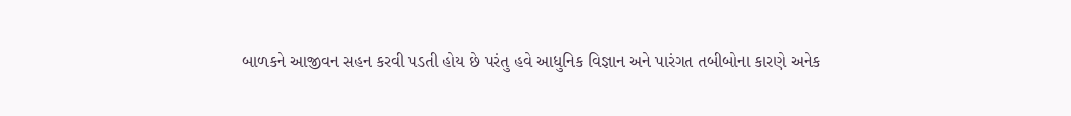બાળકને આજીવન સહન કરવી પડતી હોય છે પરંતુ હવે આધુનિક વિજ્ઞાન અને પારંગત તબીબોના કારણે અનેક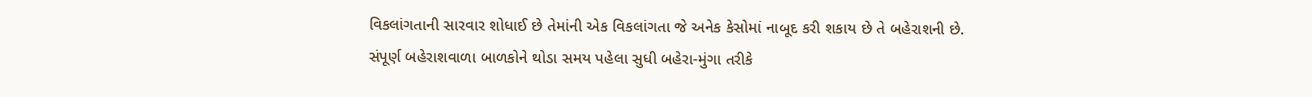વિકલાંગતાની સારવાર શોધાઈ છે તેમાંની એક વિકલાંગતા જે અનેક કેસોમાં નાબૂદ કરી શકાય છે તે બહેરાશની છે. સંપૂર્ણ બહેરાશવાળા બાળકોને થોડા સમય પહેલા સુધી બહેરા-મુંગા તરીકે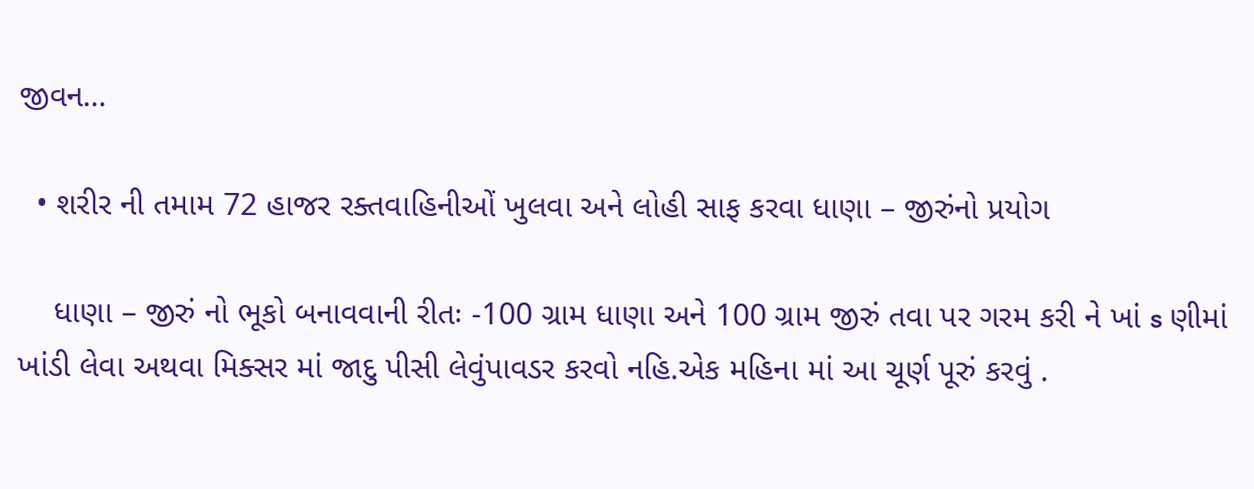જીવન…

  • શરીર ની તમામ 72 હાજર રક્તવાહિનીઓં ખુલવા અને લોહી સાફ કરવા ધાણા – જીરુંનો પ્રયોગ

    ધાણા – જીરું નો ભૂકો બનાવવાની રીતઃ -100 ગ્રામ ધાણા અને 100 ગ્રામ જીરું તવા પર ગરમ કરી ને ખાં s ણીમાં ખાંડી લેવા અથવા મિક્સર માં જાદુ પીસી લેવુંપાવડર કરવો નહિ.એક મહિના માં આ ચૂર્ણ પૂરું કરવું .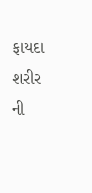ફાયદા શરીર ની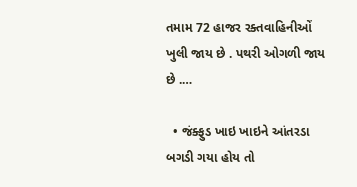તમામ 72 હાજર રક્તવાહિનીઓં ખુલી જાય છે . પથરી ઓગળી જાય છે .…

  • જંક્ફુડ ખાઇ ખાઇને આંતરડા બગડી ગયા હોય તો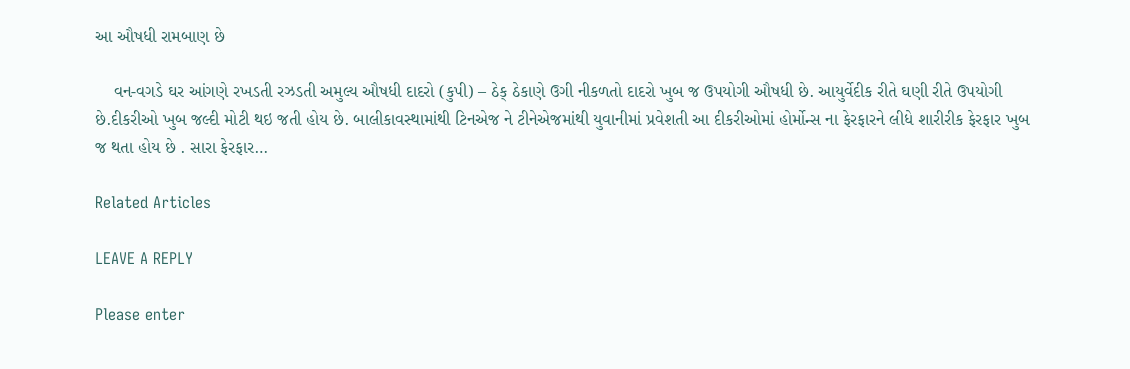આ ઔષધી રામબાણ છે

    વન-વગડે ઘર આંગણે રખડતી રઝડતી અમુલ્ય ઔષધી દાદરો (કુપી) – ઠેક્ ઠેકાણે ઉગી નીકળતો દાદરો ખુબ જ ઉપયોગી ઔષધી છે. આયુર્વેદીક રીતે ઘણી રીતે ઉપયોગી છે.દીકરીઓ ખુબ જલ્દી મોટી થઇ જતી હોય છે. બાલીકાવસ્થામાંથી ટિનએજ ને ટીનેએજમાંથી યુવાનીમાં પ્રવેશતી આ દીકરીઓમાં હોર્મોન્સ ના ફેરફારને લીધે શારીરીક ફેરફાર ખુબ જ થતા હોય છે . સારા ફેરફાર…

Related Articles

LEAVE A REPLY

Please enter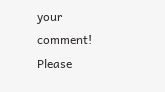your comment!
Please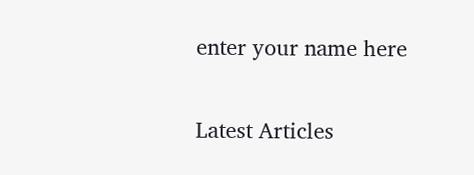enter your name here

Latest Articles